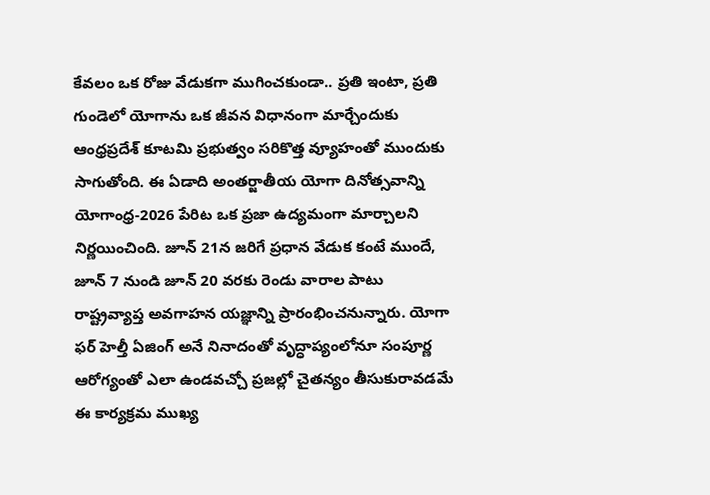కేవలం ఒక రోజు వేడుకగా ముగించకుండా.. ప్రతి ఇంటా, ప్రతి గుండెలో యోగాను ఒక జీవన విధానంగా మార్చేందుకు ఆంధ్రప్రదేశ్ కూటమి ప్రభుత్వం సరికొత్త వ్యూహంతో ముందుకు సాగుతోంది. ఈ ఏడాది అంతర్జాతీయ యోగా దినోత్సవాన్ని యోగాంధ్ర-2026 పేరిట ఒక ప్రజా ఉద్యమంగా మార్చాలని నిర్ణయించింది. జూన్ 21న జరిగే ప్రధాన వేడుక కంటే ముందే, జూన్ 7 నుండి జూన్ 20 వరకు రెండు వారాల పాటు రాష్ట్రవ్యాప్త అవగాహన యజ్ఞాన్ని ప్రారంభించనున్నారు. యోగా ఫర్ హెల్తీ ఏజింగ్ అనే నినాదంతో వృద్ధాప్యంలోనూ సంపూర్ణ ఆరోగ్యంతో ఎలా ఉండవచ్చో ప్రజల్లో చైతన్యం తీసుకురావడమే ఈ కార్యక్రమ ముఖ్య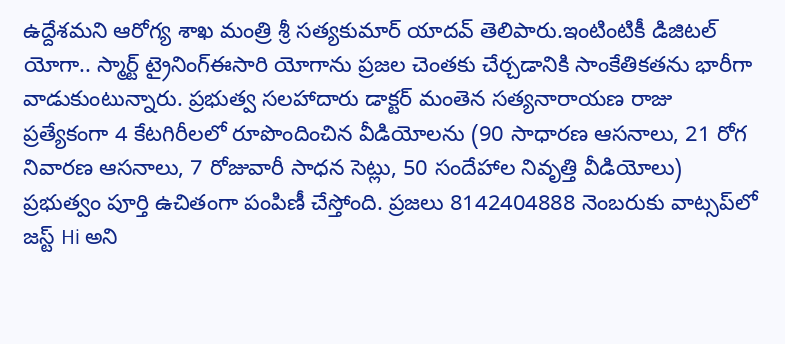ఉద్దేశమని ఆరోగ్య శాఖ మంత్రి శ్రీ సత్యకుమార్ యాదవ్ తెలిపారు.ఇంటింటికీ డిజిటల్ యోగా.. స్మార్ట్ ట్రైనింగ్ఈసారి యోగాను ప్రజల చెంతకు చేర్చడానికి సాంకేతికతను భారీగా వాడుకుంటున్నారు. ప్రభుత్వ సలహాదారు డాక్టర్ మంతెన సత్యనారాయణ రాజు ప్రత్యేకంగా 4 కేటగిరీలలో రూపొందించిన వీడియోలను (90 సాధారణ ఆసనాలు, 21 రోగ నివారణ ఆసనాలు, 7 రోజువారీ సాధన సెట్లు, 50 సందేహాల నివృత్తి వీడియోలు) ప్రభుత్వం పూర్తి ఉచితంగా పంపిణీ చేస్తోంది. ప్రజలు 8142404888 నెంబరుకు వాట్సప్‌లో జస్ట్ Hi అని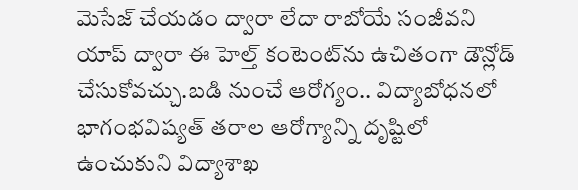మెసేజ్ చేయడం ద్వారా లేదా రాబోయే సంజీవని యాప్ ద్వారా ఈ హెల్త్ కంటెంట్‌ను ఉచితంగా డౌన్లోడ్ చేసుకోవచ్చు.బడి నుంచే ఆరోగ్యం.. విద్యాబోధనలో భాగంభవిష్యత్ తరాల ఆరోగ్యాన్ని దృష్టిలో ఉంచుకుని విద్యాశాఖ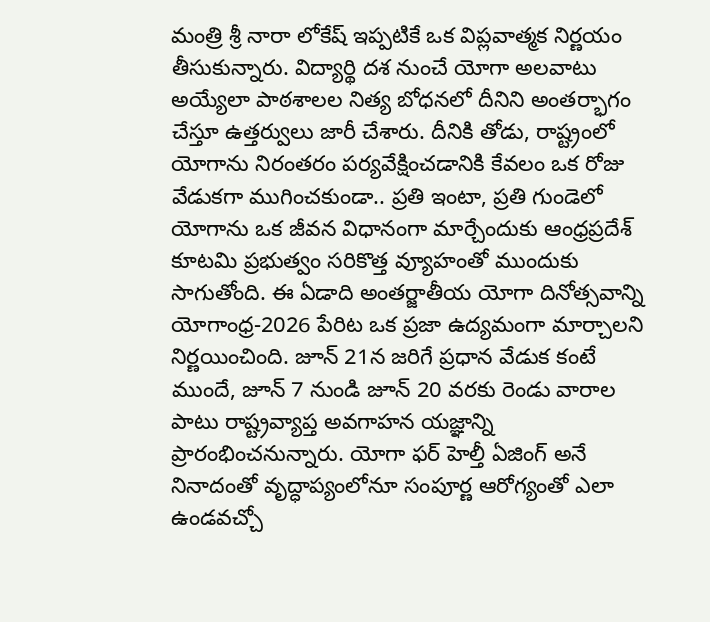మంత్రి శ్రీ నారా లోకేష్ ఇప్పటికే ఒక విప్లవాత్మక నిర్ణయం తీసుకున్నారు. విద్యార్థి దశ నుంచే యోగా అలవాటు అయ్యేలా పాఠశాలల నిత్య బోధనలో దీనిని అంతర్భాగం చేస్తూ ఉత్తర్వులు జారీ చేశారు. దీనికి తోడు, రాష్ట్రంలో యోగాను నిరంతరం పర్యవేక్షించడానికి కేవలం ఒక రోజు వేడుకగా ముగించకుండా.. ప్రతి ఇంటా, ప్రతి గుండెలో యోగాను ఒక జీవన విధానంగా మార్చేందుకు ఆంధ్రప్రదేశ్ కూటమి ప్రభుత్వం సరికొత్త వ్యూహంతో ముందుకు సాగుతోంది. ఈ ఏడాది అంతర్జాతీయ యోగా దినోత్సవాన్ని యోగాంధ్ర-2026 పేరిట ఒక ప్రజా ఉద్యమంగా మార్చాలని నిర్ణయించింది. జూన్ 21న జరిగే ప్రధాన వేడుక కంటే ముందే, జూన్ 7 నుండి జూన్ 20 వరకు రెండు వారాల పాటు రాష్ట్రవ్యాప్త అవగాహన యజ్ఞాన్ని ప్రారంభించనున్నారు. యోగా ఫర్ హెల్తీ ఏజింగ్ అనే నినాదంతో వృద్ధాప్యంలోనూ సంపూర్ణ ఆరోగ్యంతో ఎలా ఉండవచ్చో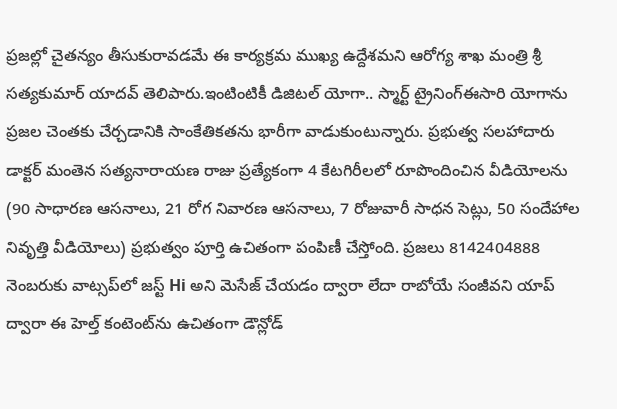ప్రజల్లో చైతన్యం తీసుకురావడమే ఈ కార్యక్రమ ముఖ్య ఉద్దేశమని ఆరోగ్య శాఖ మంత్రి శ్రీ సత్యకుమార్ యాదవ్ తెలిపారు.ఇంటింటికీ డిజిటల్ యోగా.. స్మార్ట్ ట్రైనింగ్ఈసారి యోగాను ప్రజల చెంతకు చేర్చడానికి సాంకేతికతను భారీగా వాడుకుంటున్నారు. ప్రభుత్వ సలహాదారు డాక్టర్ మంతెన సత్యనారాయణ రాజు ప్రత్యేకంగా 4 కేటగిరీలలో రూపొందించిన వీడియోలను (90 సాధారణ ఆసనాలు, 21 రోగ నివారణ ఆసనాలు, 7 రోజువారీ సాధన సెట్లు, 50 సందేహాల నివృత్తి వీడియోలు) ప్రభుత్వం పూర్తి ఉచితంగా పంపిణీ చేస్తోంది. ప్రజలు 8142404888 నెంబరుకు వాట్సప్‌లో జస్ట్ Hi అని మెసేజ్ చేయడం ద్వారా లేదా రాబోయే సంజీవని యాప్ ద్వారా ఈ హెల్త్ కంటెంట్‌ను ఉచితంగా డౌన్లోడ్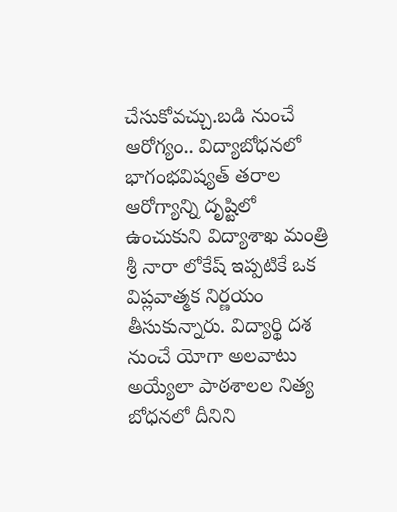చేసుకోవచ్చు.బడి నుంచే ఆరోగ్యం.. విద్యాబోధనలో భాగంభవిష్యత్ తరాల ఆరోగ్యాన్ని దృష్టిలో ఉంచుకుని విద్యాశాఖ మంత్రి శ్రీ నారా లోకేష్ ఇప్పటికే ఒక విప్లవాత్మక నిర్ణయం తీసుకున్నారు. విద్యార్థి దశ నుంచే యోగా అలవాటు అయ్యేలా పాఠశాలల నిత్య బోధనలో దీనిని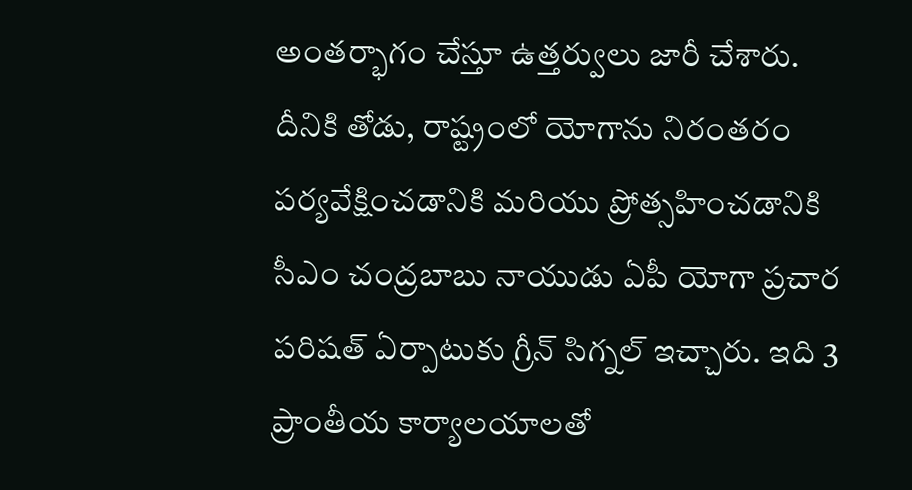అంతర్భాగం చేస్తూ ఉత్తర్వులు జారీ చేశారు. దీనికి తోడు, రాష్ట్రంలో యోగాను నిరంతరం పర్యవేక్షించడానికి మరియు ప్రోత్సహించడానికి సీఎం చంద్రబాబు నాయుడు ఏపీ యోగా ప్రచార పరిషత్ ఏర్పాటుకు గ్రీన్ సిగ్నల్ ఇచ్చారు. ఇది 3 ప్రాంతీయ కార్యాలయాలతో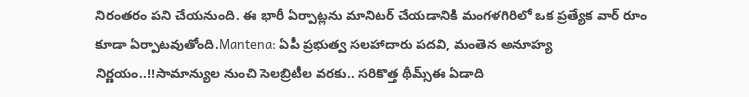నిరంతరం పని చేయనుంది. ఈ భారీ ఏర్పాట్లను మానిటర్ చేయడానికి మంగళగిరిలో ఒక ప్రత్యేక వార్ రూం కూడా ఏర్పాటవుతోంది.Mantena: ఏపీ ప్రభుత్వ సలహాదారు పదవి, మంతెన అనూహ్య నిర్ణయం..!!సామాన్యుల నుంచి సెలబ్రిటీల వరకు.. సరికొత్త థీమ్స్ఈ ఏడాది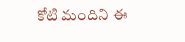కోటి మందిని ఈ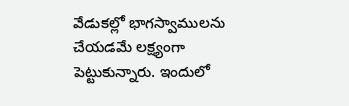వేడుకల్లో భాగస్వాములను చేయడమే లక్ష్యంగా పెట్టుకున్నారు. ఇందులో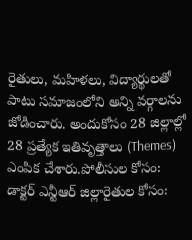రైతులు, మహిళలు, విద్యార్థులతో పాటు సమాజంలోని అన్ని వర్గాలను జోడించారు. అందుకోసం 28 జిల్లాల్లో 28 ప్రత్యేక ఇతివృత్తాలు (Themes) ఎంపిక చేశారు.పోలీసుల కోసం: డాక్టర్ ఎన్టీఆర్ జిల్లారైతుల కోసం: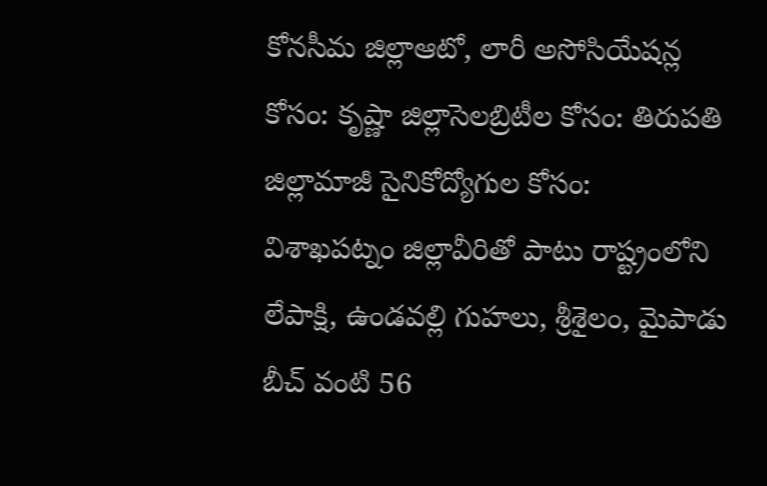కోనసీమ జిల్లాఆటో, లారీ అసోసియేషన్ల కోసం: కృష్ణా జిల్లాసెలబ్రిటీల కోసం: తిరుపతి జిల్లామాజీ సైనికోద్యోగుల కోసం: విశాఖపట్నం జిల్లావీరితో పాటు రాష్ట్రంలోని లేపాక్షి, ఉండవల్లి గుహలు, శ్రీశైలం, మైపాడు బీచ్ వంటి 56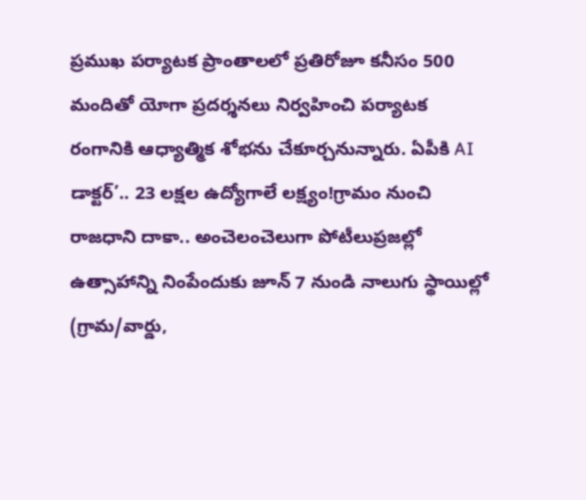ప్రముఖ పర్యాటక ప్రాంతాలలో ప్రతిరోజూ కనీసం 500 మందితో యోగా ప్రదర్శనలు నిర్వహించి పర్యాటక రంగానికి ఆధ్యాత్మిక శోభను చేకూర్చనున్నారు. ఏపీకి AI డాక్టర్’.. 23 లక్షల ఉద్యోగాలే లక్ష్యం!గ్రామం నుంచి రాజధాని దాకా.. అంచెలంచెలుగా పోటీలుప్రజల్లో ఉత్సాహాన్ని నింపేందుకు జూన్ 7 నుండి నాలుగు స్థాయిల్లో (గ్రామ/వార్డు,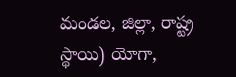మండల, జిల్లా, రాష్ట్ర స్థాయి) యోగా,